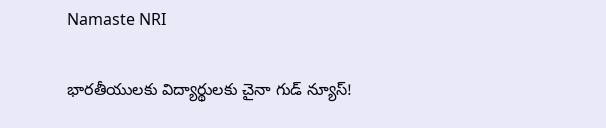Namaste NRI

భారతీయులకు విద్యార్థులకు చైనా గుడ్‌ న్యూస్‌!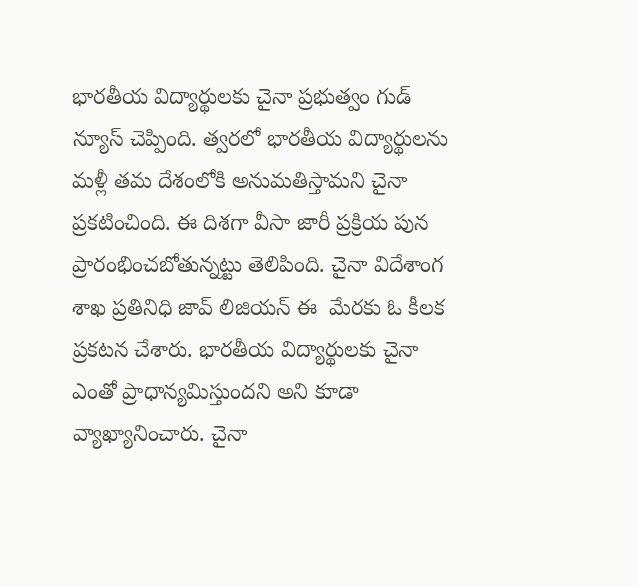భారతీయ విద్యార్థులకు చైనా ప్రభుత్వం గుడ్‌ న్యూస్‌ చెప్పింది. త్వరలో భారతీయ విద్యార్థులను మళ్లీ తమ దేశంలోకి అనుమతిస్తామని చైనా ప్రకటించింది. ఈ దిశగా వీసా జారీ ప్రక్రియ పున ప్రారంభించబోతున్నట్టు తెలిపింది. చైనా విదేశాంగ శాఖ ప్రతినిధి జావ్‌ లిజియన్‌ ఈ  మేరకు ఓ కీలక ప్రకటన చేశారు. భారతీయ విద్యార్థులకు చైనా ఎంతో ప్రాధాన్యమిస్తుందని అని కూడా వ్యాఖ్యానించారు. చైనా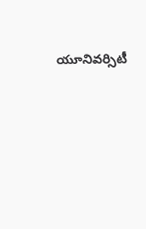యూనివర్సిటీ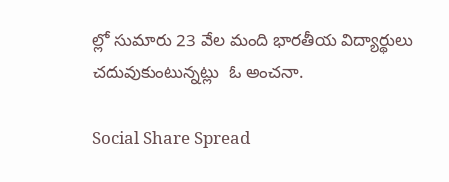ల్లో సుమారు 23 వేల మంది భారతీయ విద్యార్థులు చదువుకుంటున్నట్లు  ఓ అంచనా.

Social Share Spread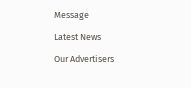Message

Latest News

Our Advertisers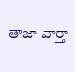తాజా వార్తా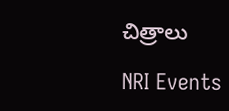చిత్రాలు

NRI Events